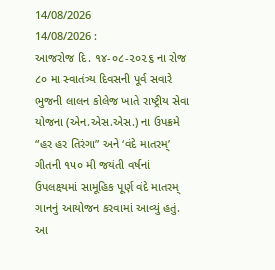14/08/2026
14/08/2026 :
આજરોજ દિ. ૧૪-૦૮-૨૦૨૬ ના રોજ ૮૦ મા સ્વાતંત્ર્ય દિવસની પૂર્વ સવારે ભુજની લાલન કોલેજ ખાતે રાષ્ટ્રીય સેવા યોજના (એન.એસ.એસ.) ના ઉપક્રમે “હર હર તિરંગા” અને ‘વંદે માતરમ્’ ગીતની ૧૫૦ મી જયંતી વર્ષનાં ઉપલક્ષ્યમાં સામૂહિક પૂર્ણ વંદે માતરમ્ ગાનનું આયોજન કરવામાં આવ્યું હતું. આ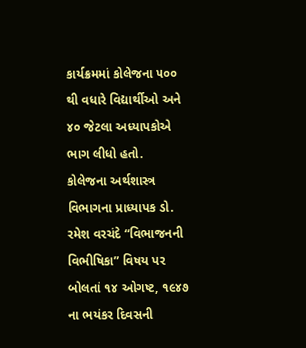કાર્યક્રમમાં કોલેજના ૫૦૦ થી વધારે વિદ્યાર્થીઓ અને ૪૦ જેટલા અધ્યાપકોએ ભાગ લીધો હતો.
કોલેજના અર્થશાસ્ત્ર વિભાગના પ્રાધ્યાપક ડો. રમેશ વરચંદે “વિભાજનની વિભીષિકા” વિષય પર બોલતાં ૧૪ ઓગષ્ટ, ૧૯૪૭ ના ભયંકર દિવસની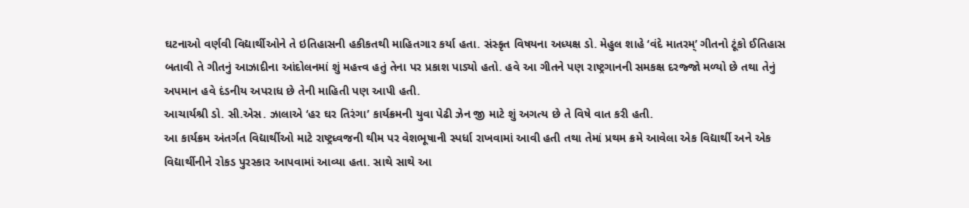ઘટનાઓ વર્ણવી વિદ્યાર્થીઓને તે ઇતિહાસની હકીકતથી માહિતગાર કર્યા હતા. સંસ્કૃત વિષયના અધ્યક્ષ ડો. મેહુલ શાહે ‘વંદે માતરમ્’ ગીતનો ટૂંકો ઈતિહાસ બતાવી તે ગીતનું આઝાદીના આંદોલનમાં શું મહત્ત્વ હતું તેના પર પ્રકાશ પાડ્યો હતો. હવે આ ગીતને પણ રાષ્ટ્રગાનની સમકક્ષ દરજ્જો મળ્યો છે તથા તેનું અપમાન હવે દંડનીય અપરાધ છે તેની માહિતી પણ આપી હતી.
આચાર્યશ્રી ડો. સી.એસ. ઝાલાએ ‘હર ઘર તિરંગા’ કાર્યક્રમની યુવા પેઢી ઝેન જી માટે શું અગત્ય છે તે વિષે વાત કરી હતી.
આ કાર્યક્રમ અંતર્ગત વિદ્યાર્થીઓ માટે રાષ્ટ્રધ્વજની થીમ પર વેશભૂષાની સ્પર્ધા રાખવામાં આવી હતી તથા તેમાં પ્રથમ ક્રમે આવેલા એક વિદ્યાર્થી અને એક વિદ્યાર્થીનીને રોકડ પુરસ્કાર આપવામાં આવ્યા હતા. સાથે સાથે આ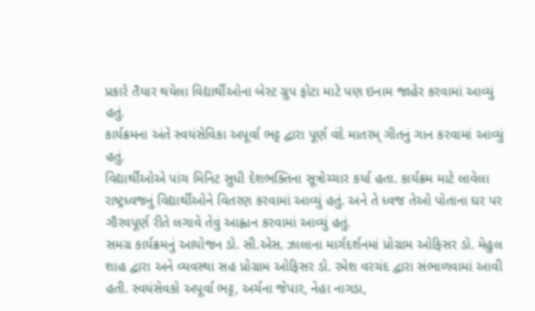પ્રકારે તૈયાર થયેલા વિદ્યાર્થીઓના બેસ્ટ ગ્રુપ ફોટા માટે પણ ઇનામ જાહેર કરવામાં આવ્યું હતું.
કાર્યક્રમના અંતે સ્વયંસેવિકા અપૂર્વા ભટ્ટ દ્વારા પૂર્ણ વંદે માતરમ્ ગીતનું ગાન કરવામાં આવ્યું હતું.
વિદ્યાર્થીઓએ પાંચ મિનિટ સુધી દેશભક્તિના સૂત્રોચ્ચાર કર્યા હતા. કાર્યક્રમ માટે લાવેલા રાષ્ટ્રધ્વજનું વિદ્યાર્થીઓને વિતરણ કરવામાં આવ્યું હતું. અને તે ધ્વજ તેઓ પોતાના ઘર પર ગૌરવપૂર્ણ રીતે લગાવે તેવું આહ્વાન કરવામાં આવ્યું હતું.
સમગ્ર કાર્યક્રમનું આયોજન ડો. સી.એસ. ઝાલાના માર્ગદર્શનમાં પ્રોગ્રામ ઓફિસર ડો. મેહુલ શાહ દ્વારા અને વ્યવસ્થા સહ પ્રોગ્રામ ઓફિસર ડો. રમેશ વરચંદ દ્વારા સંભાળવામાં આવી હતી. સ્વયંસેવકો અપૂર્વા ભટ્ટ, અર્ચના જેપાર, નેહા નાગડા,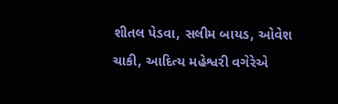શીતલ પેડવા, સલીમ બાયડ, ઓવેશ ચાકી, આદિત્ય મહેશ્વરી વગેરેએ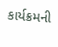કાર્યક્રમની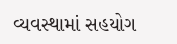વ્યવસ્થામાં સહયોગ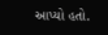આપ્યો હતો.